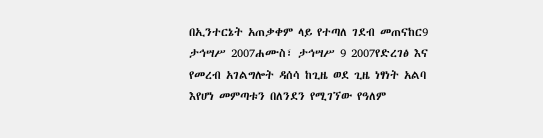በኢንተርኔት አጠቃቀም ላይ የተጣለ ገደብ መጠናከር9 ታኅሣሥ 2007ሐሙስ፣ ታኅሣሥ 9 2007የድረገፅ እና የመረብ አገልግሎት ዳሰሳ ከጊዜ ወደ ጊዜ ነፃነት አልባ እየሆነ መምጣቱን በለንደን የሚገኘው የዓለም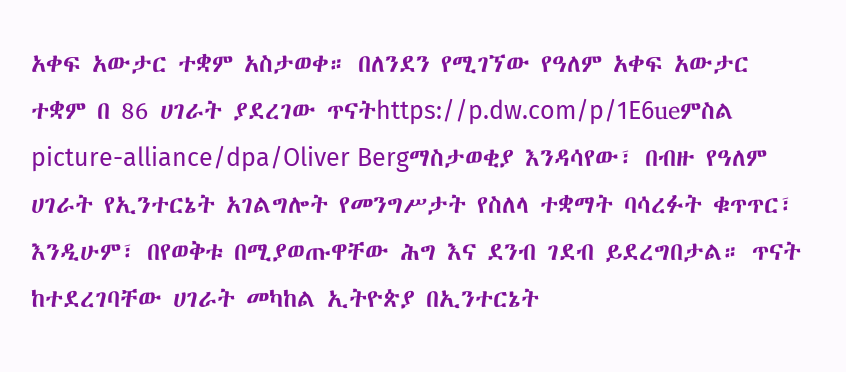አቀፍ አውታር ተቋም አስታወቀ። በለንደን የሚገኘው የዓለም አቀፍ አውታር ተቋም በ 86 ሀገራት ያደረገው ጥናትhttps://p.dw.com/p/1E6ueምስል picture-alliance/dpa/Oliver Bergማስታወቂያ እንዳሳየው፣ በብዙ የዓለም ሀገራት የኢንተርኔት አገልግሎት የመንግሥታት የስለላ ተቋማት ባሳረፉት ቁጥጥር፣ እንዲሁም፣ በየወቅቱ በሚያወጡዋቸው ሕግ እና ደንብ ገደብ ይደረግበታል። ጥናት ከተደረገባቸው ሀገራት መካከል ኢትዮጵያ በኢንተርኔት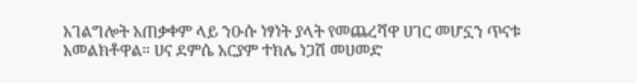አገልግሎት አጠቃቀም ላይ ንዑሱ ነፃነት ያላት የመጨረሻዋ ሀገር መሆኗን ጥናቱ አመልክቶዋል። ሀና ደምሴ አርያም ተክሌ ነጋሽ መሀመድ